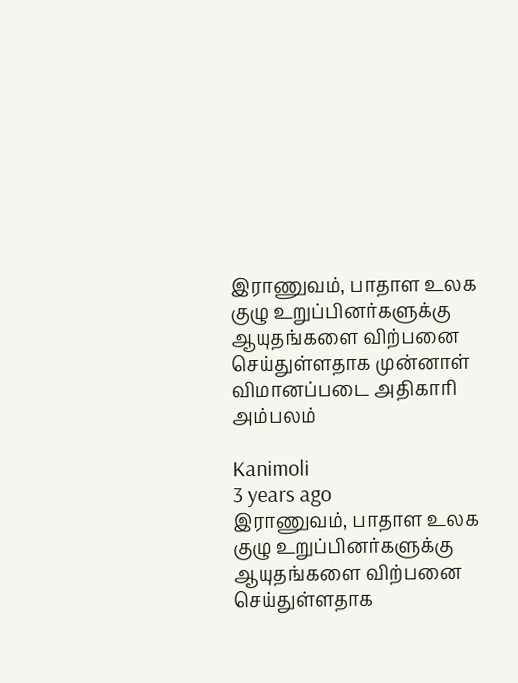இராணுவம், பாதாள உலக குழு உறுப்பினர்களுக்கு ஆயுதங்களை விற்பனை செய்துள்ளதாக முன்னாள் விமானப்படை அதிகாரி அம்பலம்

Kanimoli
3 years ago
இராணுவம், பாதாள உலக குழு உறுப்பினர்களுக்கு ஆயுதங்களை விற்பனை செய்துள்ளதாக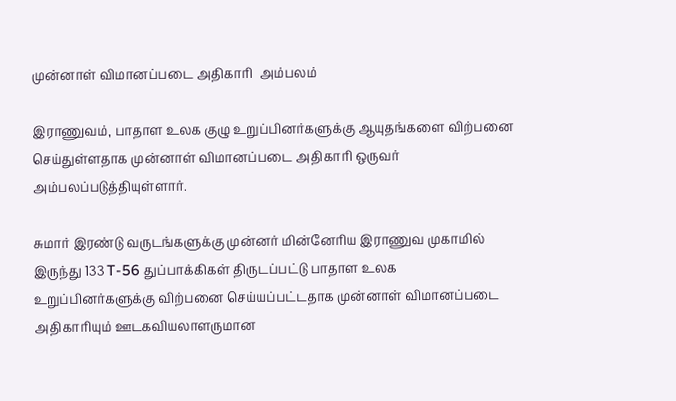முன்னாள் விமானப்படை அதிகாரி  அம்பலம்

இராணுவம், பாதாள உலக குழு உறுப்பினர்களுக்கு ஆயுதங்களை விற்பனை செய்துள்ளதாக முன்னாள் விமானப்படை அதிகாரி ஒருவர் அம்பலப்படுத்தியுள்ளார்.

சுமார் இரண்டு வருடங்களுக்கு முன்னர் மின்னேரிய இராணுவ முகாமில் இருந்து 133 T-56 துப்பாக்கிகள் திருடப்பட்டு பாதாள உலக உறுப்பினர்களுக்கு விற்பனை செய்யப்பட்டதாக முன்னாள் விமானப்படை அதிகாரியும் ஊடகவியலாளருமான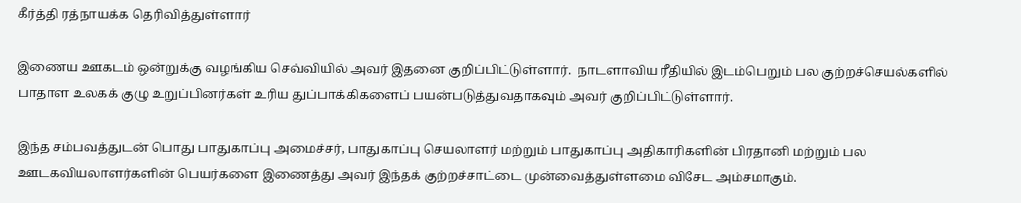கீர்த்தி ரத்நாயக்க தெரிவித்துள்ளார்

இணைய ஊகடம் ஒன்றுக்கு வழங்கிய செவ்வியில் அவர் இதனை குறிப்பிட்டுள்ளார்.  நாடளாவிய ரீதியில் இடம்பெறும் பல குற்றச்செயல்களில் பாதாள உலகக் குழு உறுப்பினர்கள் உரிய துப்பாக்கிகளைப் பயன்படுத்துவதாகவும் அவர் குறிப்பிட்டுள்ளார்.

இந்த சம்பவத்துடன் பொது பாதுகாப்பு அமைச்சர், பாதுகாப்பு செயலாளர் மற்றும் பாதுகாப்பு அதிகாரிகளின் பிரதானி மற்றும் பல ஊடகவியலாளர்களின் பெயர்களை இணைத்து அவர் இந்தக் குற்றச்சாட்டை முன்வைத்துள்ளமை விசேட அம்சமாகும்.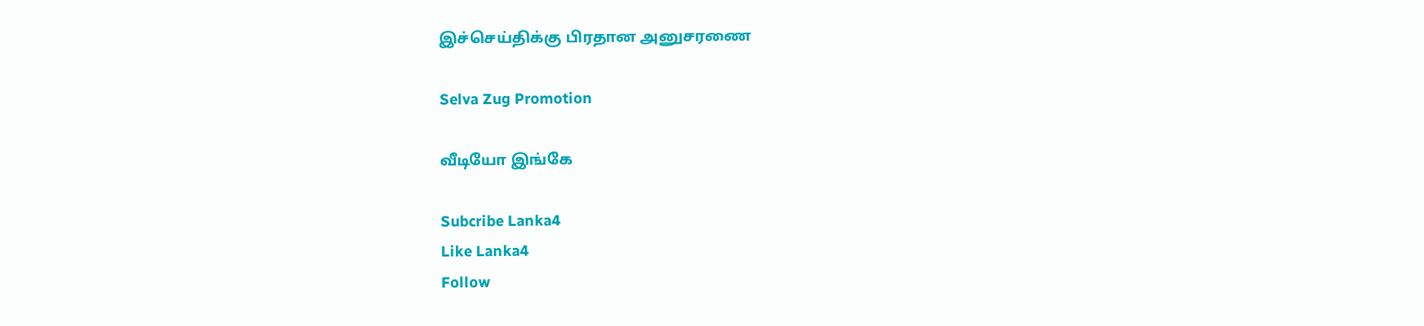இச்செய்திக்கு பிரதான அனுசரணை

Selva Zug Promotion

வீடியோ இங்கே

Subcribe Lanka4
Like Lanka4
Follow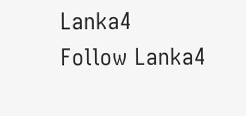Lanka4
Follow Lanka4